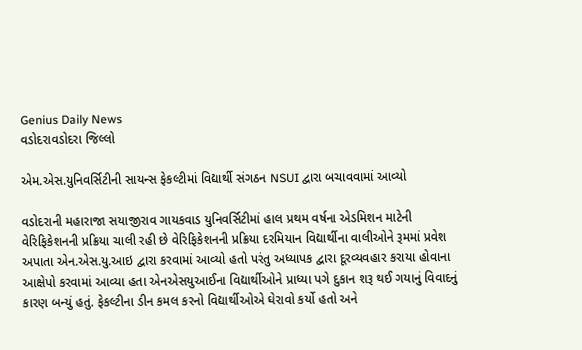Genius Daily News
વડોદરાવડોદરા જિલ્લો

એમ.એસ.યુનિવર્સિટીની સાયન્સ ફેકલ્ટીમાં વિદ્યાર્થી સંગઠન NSUI દ્વારા બચાવવામાં આવ્યો

વડોદરાની મહારાજા સયાજીરાવ ગાયકવાડ યુનિવર્સિટીમાં હાલ પ્રથમ વર્ષના એડમિશન માટેની વેરિફિકેશનની પ્રક્રિયા ચાલી રહી છે વેરિફિકેશનની પ્રક્રિયા દરમિયાન વિદ્યાર્થીના વાલીઓને રૂમમાં પ્રવેશ અપાતા એન.એસ.યુ.આઇ દ્વારા કરવામાં આવ્યો હતો પરંતુ અધ્યાપક દ્વારા દૂરવ્યવહાર કરાયા હોવાના આક્ષેપો કરવામાં આવ્યા હતા એનએસયુઆઈના વિદ્યાર્થીઓને પ્રાધ્યા પગે દુકાન શરૂ થઈ ગયાનું વિવાદનું કારણ બન્યું હતું. ફેકલ્ટીના ડીન કમલ કરનો વિદ્યાર્થીઓએ ઘેરાવો કર્યો હતો અને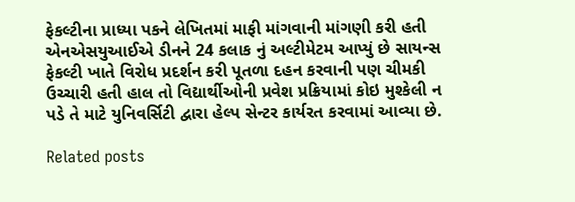ફેકલ્ટીના પ્રાધ્યા પકને લેખિતમાં માફી માંગવાની માંગણી કરી હતી એનએસયુઆઈએ ડીનને 24 કલાક નું અલ્ટીમેટમ આપ્યું છે સાયન્સ ફેકલ્ટી ખાતે વિરોધ પ્રદર્શન કરી પૂતળા દહન કરવાની પણ ચીમકી ઉચ્ચારી હતી હાલ તો વિદ્યાર્થીઓની પ્રવેશ પ્રક્રિયામાં કોઇ મુશ્કેલી ન પડે તે માટે યુનિવર્સિટી દ્વારા હેલ્પ સેન્ટર કાર્યરત કરવામાં આવ્યા છે.

Related posts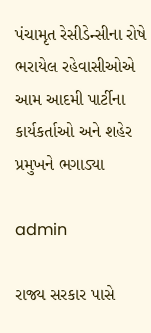પંચામૃત રેસીડેન્સીના રોષે ભરાયેલ રહેવાસીઓએ આમ આદમી પાર્ટીના કાર્યકર્તાઓ અને શહેર પ્રમુખને ભગાડ્યા

admin

રાજ્ય સરકાર પાસે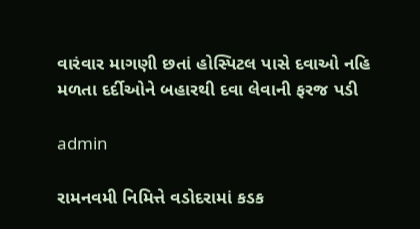વારંવાર માગણી છતાં હોસ્પિટલ પાસે દવાઓ નહિ મળતા દર્દીઓને બહારથી દવા લેવાની ફરજ પડી

admin

રામનવમી નિમિત્તે વડોદરામાં કડક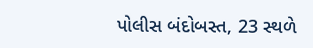પોલીસ બંદોબસ્ત, 23 સ્થળે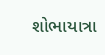શોભાયાત્રા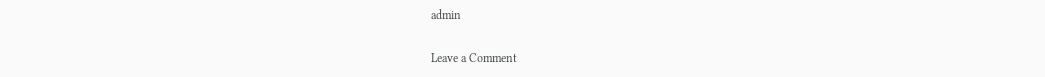admin

Leave a Comment